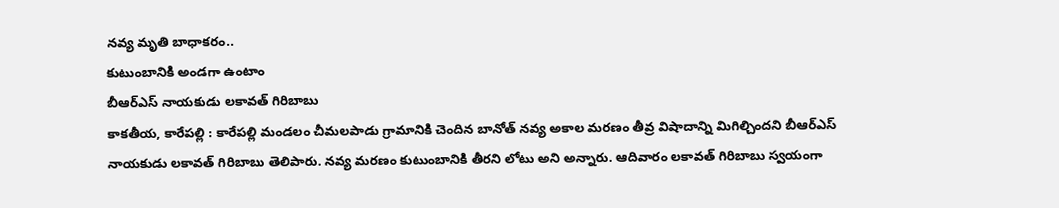నవ్య మృతి బాధాకరం..
కుటుంబానికి అండగా ఉంటాం
బీఆర్ఎస్ నాయకుడు లకావత్ గిరిబాబు
కాకతీయ, కారేపల్లి : కారేపల్లి మండలం చీమలపాడు గ్రామానికి చెందిన బానోత్ నవ్య అకాల మరణం తీవ్ర విషాదాన్ని మిగిల్చిందని బీఆర్ఎస్ నాయకుడు లకావత్ గిరిబాబు తెలిపారు. నవ్య మరణం కుటుంబానికి తీరని లోటు అని అన్నారు. ఆదివారం లకావత్ గిరిబాబు స్వయంగా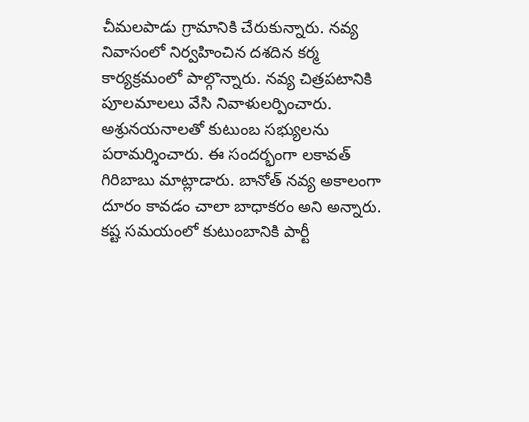చీమలపాడు గ్రామానికి చేరుకున్నారు. నవ్య నివాసంలో నిర్వహించిన దశదిన కర్మ కార్యక్రమంలో పాల్గొన్నారు. నవ్య చిత్రపటానికి పూలమాలలు వేసి నివాళులర్పించారు. అశ్రునయనాలతో కుటుంబ సభ్యులను పరామర్శించారు. ఈ సందర్భంగా లకావత్ గిరిబాబు మాట్లాడారు. బానోత్ నవ్య అకాలంగా దూరం కావడం చాలా బాధాకరం అని అన్నారు. కష్ట సమయంలో కుటుంబానికి పార్టీ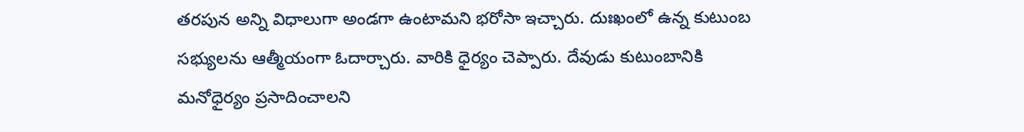తరపున అన్ని విధాలుగా అండగా ఉంటామని భరోసా ఇచ్చారు. దుఃఖంలో ఉన్న కుటుంబ సభ్యులను ఆత్మీయంగా ఓదార్చారు. వారికి ధైర్యం చెప్పారు. దేవుడు కుటుంబానికి మనోధైర్యం ప్రసాదించాలని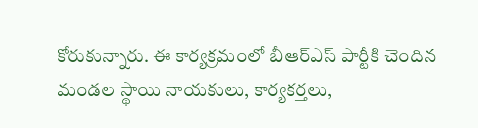కోరుకున్నారు. ఈ కార్యక్రమంలో బీఆర్ఎస్ పార్టీకి చెందిన మండల స్థాయి నాయకులు, కార్యకర్తలు,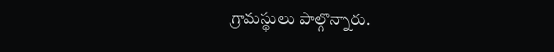గ్రామస్థులు పాల్గొన్నారు.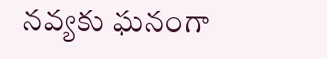నవ్యకు ఘనంగా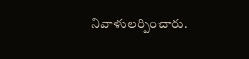నివాళులర్పించారు.